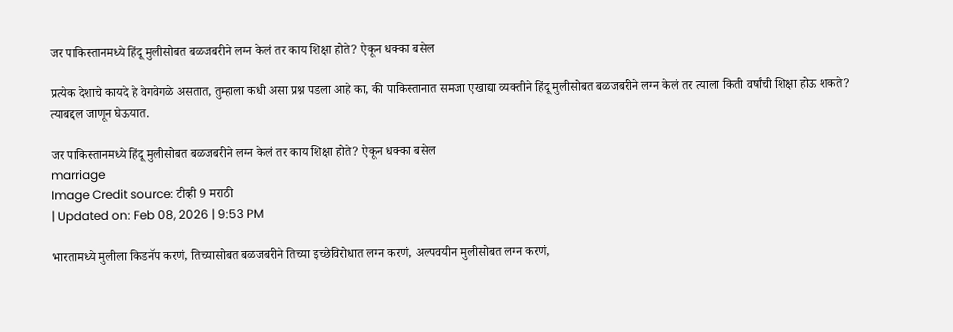जर पाकिस्तानमध्ये हिंदू मुलीसोबत बळजबरीने लग्न केलं तर काय शिक्षा होते? ऐकून धक्का बसेल

प्रत्येक देशाचे कायदे हे वेगवेगळे असतात, तुम्हाला कधी असा प्रश्न पडला आहे का, की पाकिस्तानात समजा एखाद्या व्यक्तीने हिंदू मुलीसोबत बळजबरीने लग्न केलं तर त्याला किती वर्षांची शिक्षा होऊ शकते? त्याबद्दल जाणून घेऊयात.

जर पाकिस्तानमध्ये हिंदू मुलीसोबत बळजबरीने लग्न केलं तर काय शिक्षा होते? ऐकून धक्का बसेल
marriage
Image Credit source: टीव्ही 9 मराठी
| Updated on: Feb 08, 2026 | 9:53 PM

भारतामध्ये मुलीला किडनॅप करणं, तिच्यासोबत बळजबरीने तिच्या इच्छेविरोधात लग्न करणं, अल्पवयीन मुलीसोबत लग्न करणं,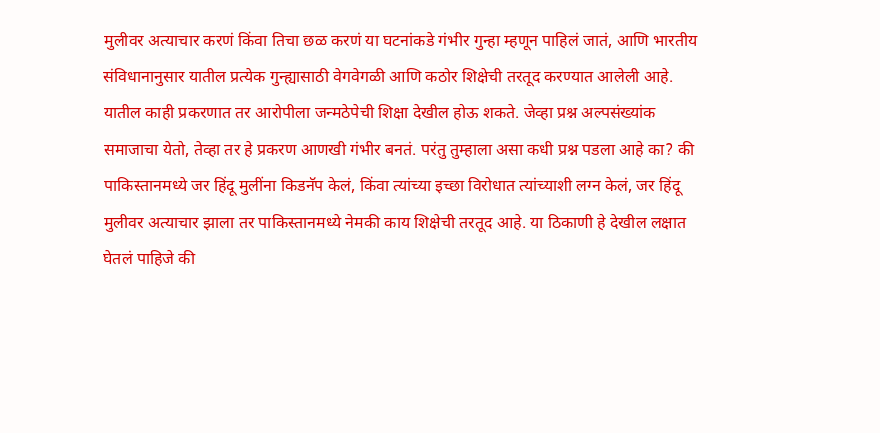मुलीवर अत्याचार करणं किंवा तिचा छळ करणं या घटनांकडे गंभीर गुन्हा म्हणून पाहिलं जातं, आणि भारतीय संविधानानुसार यातील प्रत्येक गुन्ह्यासाठी वेगवेगळी आणि कठोर शिक्षेची तरतूद करण्यात आलेली आहे. यातील काही प्रकरणात तर आरोपीला जन्मठेपेची शिक्षा देखील होऊ शकते. जेव्हा प्रश्न अल्पसंख्यांक समाजाचा येतो, तेव्हा तर हे प्रकरण आणखी गंभीर बनतं. परंतु तुम्हाला असा कधी प्रश्न पडला आहे का? की पाकिस्तानमध्ये जर हिंदू मुलींना किडनॅप केलं, किंवा त्यांच्या इच्छा विरोधात त्यांच्याशी लग्न केलं, जर हिंदू मुलीवर अत्याचार झाला तर पाकिस्तानमध्ये नेमकी काय शिक्षेची तरतूद आहे. या ठिकाणी हे देखील लक्षात घेतलं पाहिजे की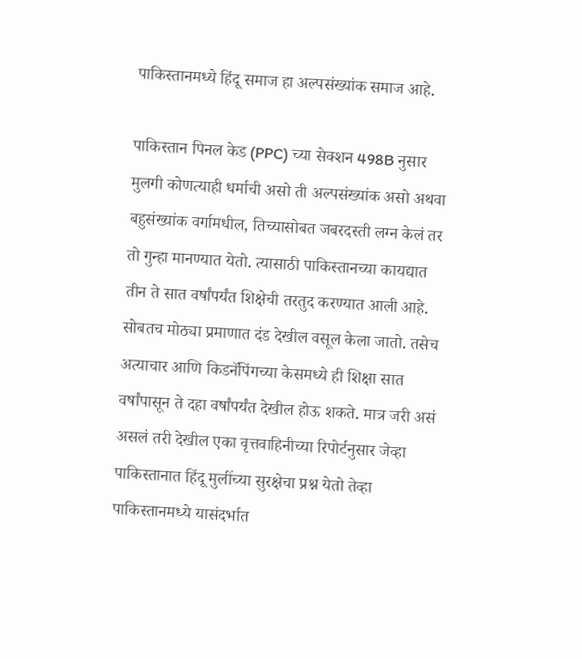पाकिस्तानमध्ये हिंदू समाज हा अल्पसंख्यांक समाज आहे.

पाकिस्तान पिनल केड (PPC) च्या सेक्शन 498B नुसार मुलगी कोणत्याही धर्माची असो ती अल्पसंख्यांक असो अथवा बहुसंख्यांक वर्गामधील, तिच्यासोबत जबरदस्ती लग्न केलं तर तो गुन्हा मानण्यात येतो. त्यासाठी पाकिस्तानच्या कायद्यात तीन ते सात वर्षांपर्यंत शिक्षेची तरतुद करण्यात आली आहे. सोबतच मोठ्या प्रमाणात दंड देखील वसूल केला जातो. तसेच अत्याचार आणि किडनॅपिंगच्या केसमध्ये ही शिक्षा सात वर्षांपासून ते दहा वर्षांपर्यंत देखील होऊ शकते. मात्र जरी असं असलं तरी देखील एका वृत्तवाहिनीच्या रिपोर्टनुसार जेव्हा पाकिस्तानात हिंदू मुलींच्या सुरक्षेचा प्रश्न येतो तेव्हा पाकिस्तानमध्ये यासंदर्भात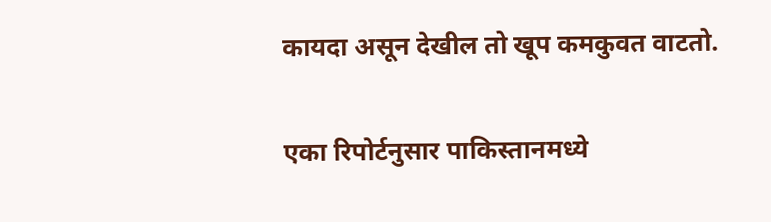कायदा असून देखील तो खूप कमकुवत वाटतो.

एका रिपोर्टनुसार पाकिस्तानमध्ये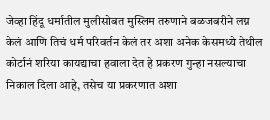जेव्हा हिंदू धर्मातील मुलीसोबत मुस्लिम तरुणाने बळजबरीने लग्न केलं आणि तिचं धर्म परिवर्तन केलं तर अशा अनेक केसमध्ये तेथील कोर्टानं शरिया कायद्याचा हवाला देत हे प्रकरण गुन्हा नसल्याचा निकाल दिला आहे, तसेच या प्रकरणात अशा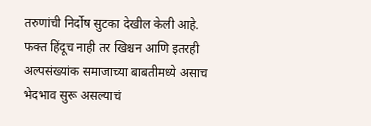तरुणांची निर्दोष सुटका देखील केली आहे. फक्त हिंदूच नाही तर खिश्चन आणि इतरही अल्पसंख्यांक समाजाच्या बाबतीमध्ये असाच भेदभाव सुरू असल्याचं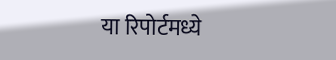या रिपोर्टमध्ये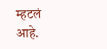म्हटलं आहे.